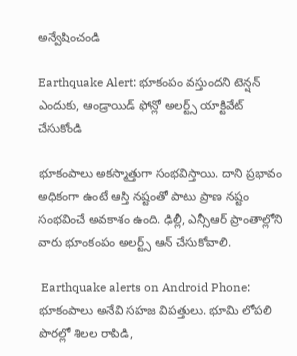అన్వేషించండి

Earthquake Alert: భూకంపం వస్తుందని టెన్షన్ ఎందుకు, ఆండ్రాయిడ్ ఫోన్లో అలర్ట్స్ యాక్టివేట్ చేసుకోండి

భూకంపాలు అకస్మాత్తుగా సంభవిస్తాయి. దాని ప్రభావం అధికంగా ఉంటే ఆస్తి నష్టంతో పాటు ప్రాణ నష్టం సంభవించే అవకాశం ఉంది. ఢిల్లీ, ఎన్సీఆర్ ప్రాంతాల్లోని వారు భూంకంపం అలర్ట్స్ ఆన్ చేసుకోవాలి.

 Earthquake alerts on Android Phone: భూకంపాలు అనేవి సహజ విపత్తులు. భూమి లోపలి పొరల్లో శిలల రాపిడి,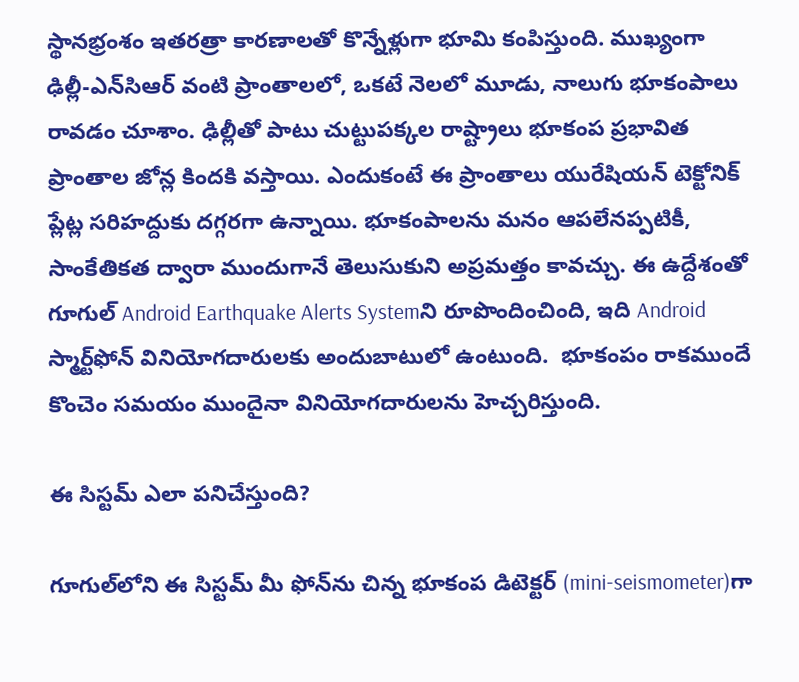స్థానభ్రంశం ఇతరత్రా కారణాలతో కొన్నేళ్లుగా భూమి కంపిస్తుంది. ముఖ్యంగా ఢిల్లీ-ఎన్‌సిఆర్ వంటి ప్రాంతాలలో, ఒకటే నెలలో మూడు, నాలుగు భూకంపాలు రావడం చూశాం. ఢిల్లీతో పాటు చుట్టుపక్కల రాష్ట్రాలు భూకంప ప్రభావిత ప్రాంతాల జోన్ల కిందకి వస్తాయి. ఎందుకంటే ఈ ప్రాంతాలు యురేషియన్ టెక్టోనిక్ ప్లేట్ల సరిహద్దుకు దగ్గరగా ఉన్నాయి. భూకంపాలను మనం ఆపలేనప్పటికీ, సాంకేతికత ద్వారా ముందుగానే తెలుసుకుని అప్రమత్తం కావచ్చు. ఈ ఉద్దేశంతో గూగుల్ Android Earthquake Alerts Systemని రూపొందించింది, ఇది Android స్మార్ట్‌ఫోన్‌ వినియోగదారులకు అందుబాటులో ఉంటుంది.  భూకంపం రాకముందే కొంచెం సమయం ముందైనా వినియోగదారులను హెచ్చరిస్తుంది.

ఈ సిస్టమ్ ఎలా పనిచేస్తుంది?

గూగుల్‌లోని ఈ సిస్టమ్ మీ ఫోన్‌ను చిన్న భూకంప డిటెక్టర్ (mini-seismometer)గా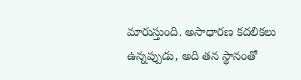మారుస్తుంది. అసాధారణ కదలికలు ఉన్నప్పుడు, అది తన స్థానంతో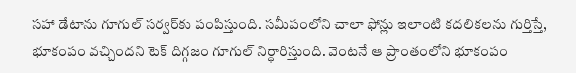సహా డేటాను గూగుల్ సర్వర్‌కు పంపిస్తుంది. సమీపంలోని చాలా ఫోన్లు ఇలాంటి కదలికలను గుర్తిస్తే, భూకంపం వచ్చిందని టెక్ దిగ్గజం గూగుల్ నిర్ధారిస్తుంది. వెంటనే ఆ ప్రాంతంలోని భూకంపం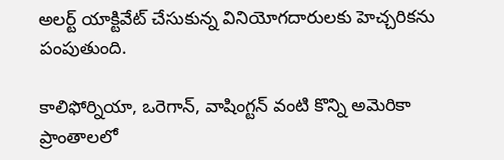అలర్ట్ యాక్టివేట్ చేసుకున్న వినియోగదారులకు హెచ్చరికను పంపుతుంది.

కాలిఫోర్నియా, ఒరెగాన్, వాషింగ్టన్ వంటి కొన్ని అమెరికా ప్రాంతాలలో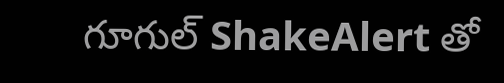గూగుల్ ShakeAlert తో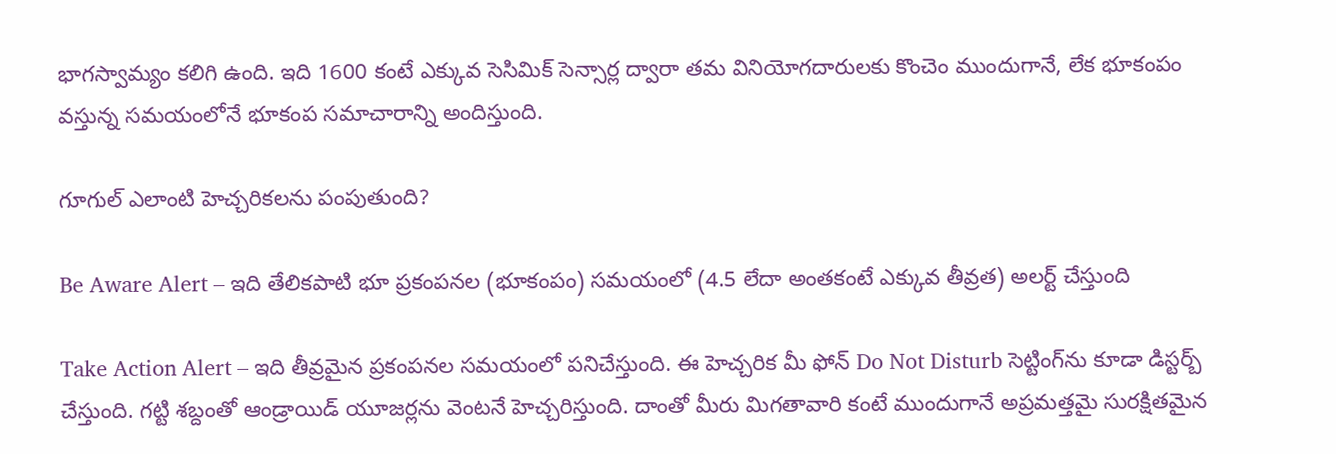భాగస్వామ్యం కలిగి ఉంది. ఇది 1600 కంటే ఎక్కువ సెసిమిక్ సెన్సార్ల ద్వారా తమ వినియోగదారులకు కొంచెం ముందుగానే, లేక భూకంపం వస్తున్న సమయంలోనే భూకంప సమాచారాన్ని అందిస్తుంది.

గూగుల్ ఎలాంటి హెచ్చరికలను పంపుతుంది?

Be Aware Alert – ఇది తేలికపాటి భూ ప్రకంపనల (భూకంపం) సమయంలో (4.5 లేదా అంతకంటే ఎక్కువ తీవ్రత) అలర్ట్ చేస్తుంది

Take Action Alert – ఇది తీవ్రమైన ప్రకంపనల సమయంలో పనిచేస్తుంది. ఈ హెచ్చరిక మీ ఫోన్ Do Not Disturb సెట్టింగ్‌ను కూడా డిస్టర్బ్ చేస్తుంది. గట్టి శబ్దంతో ఆండ్రాయిడ్ యూజర్లను వెంటనే హెచ్చరిస్తుంది. దాంతో మీరు మిగతావారి కంటే ముందుగానే అప్రమత్తమై సురక్షితమైన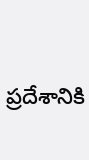ప్రదేశానికి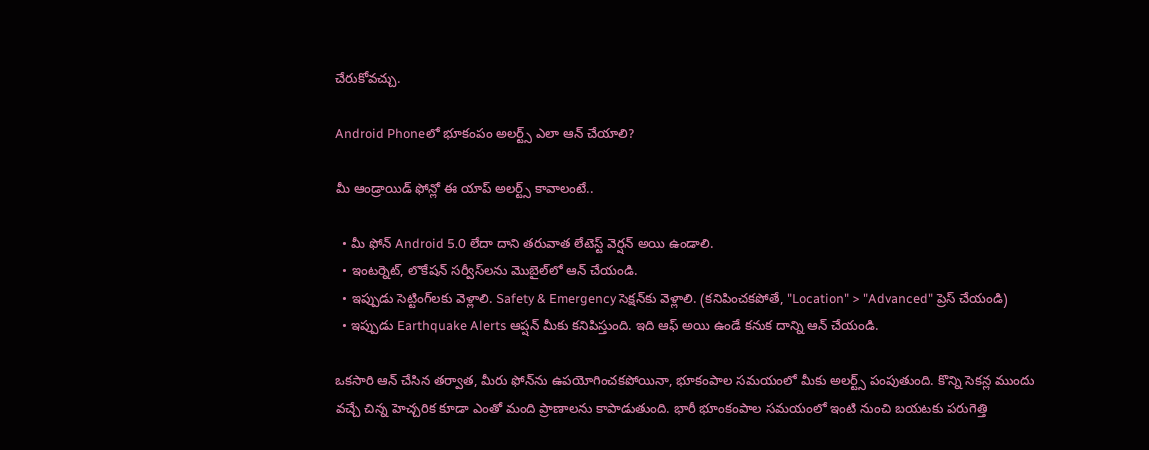చేరుకోవచ్చు.

Android Phoneలో భూకంపం అలర్ట్స్ ఎలా ఆన్ చేయాలి?

మీ ఆండ్రాయిడ్ ఫోన్లో ఈ యాప్ అలర్ట్స్ కావాలంటే..

  • మీ ఫోన్ Android 5.0 లేదా దాని తరువాత లేటెస్ట్ వెర్షన్ అయి ఉండాలి.
  • ఇంటర్నెట్, లొకేషన్ సర్వీస్‌లను మొబైల్‌లో ఆన్ చేయండి.
  • ఇప్పుడు సెట్టింగ్‌లకు వెళ్లాలి. Safety & Emergency సెక్షన్‌కు వెళ్లాలి. (కనిపించకపోతే, "Location" > "Advanced" ప్రెస్ చేయండి)
  • ఇప్పుడు Earthquake Alerts ఆప్షన్ మీకు కనిపిస్తుంది. ఇది ఆఫ్ అయి ఉండే కనుక దాన్ని ఆన్ చేయండి.

ఒకసారి ఆన్ చేసిన తర్వాత, మీరు ఫోన్‌ను ఉపయోగించకపోయినా, భూకంపాల సమయంలో మీకు అలర్ట్స్ పంపుతుంది. కొన్ని సెకన్ల ముందు వచ్చే చిన్న హెచ్చరిక కూడా ఎంతో మంది ప్రాణాలను కాపాడుతుంది. భారీ భూంకంపాల సమయంలో ఇంటి నుంచి బయటకు పరుగెత్తి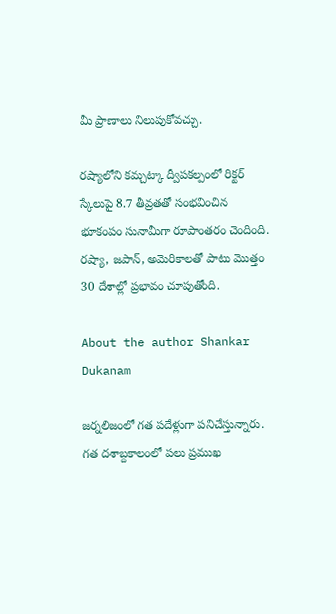మీ ప్రాణాలు నిలుపుకోవచ్చు.

రష్యాలోని కమ్చట్కా ద్వీపకల్పంలో రిక్టర్ స్కేలుపై 8.7 తీవ్రతతో సంభవించిన భూకంపం సునామీగా రూపాంతరం చెందింది. రష్యా, జపాన్, అమెరికాలతో పాటు మొత్తం 30 దేశాల్లో ప్రభావం చూపుతోంది.

About the author Shankar Dukanam

జర్నలిజంలో గత పదేళ్లుగా పనిచేస్తున్నారు. గత దశాబ్దకాలంలో పలు ప్రముఖ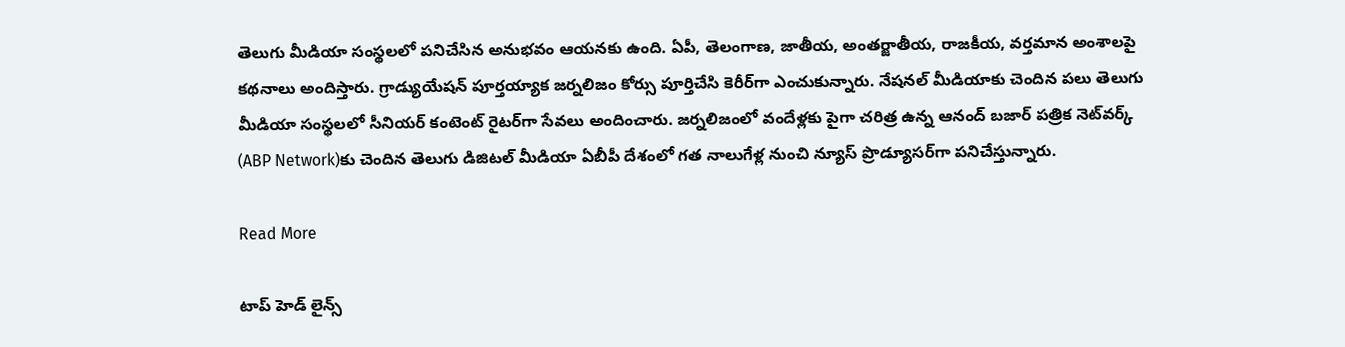తెలుగు మీడియా సంస్థలలో పనిచేసిన అనుభవం ఆయనకు ఉంది. ఏపీ, తెలంగాణ, జాతీయ, అంతర్జాతీయ, రాజకీయ, వర్తమాన అంశాలపై కథనాలు అందిస్తారు. గ్రాడ్యుయేషన్ పూర్తయ్యాక జర్నలిజం కోర్సు పూర్తిచేసి కెరీర్‌గా ఎంచుకున్నారు. నేషనల్ మీడియాకు చెందిన పలు తెలుగు మీడియా సంస్థలలో సీనియర్ కంటెంట్ రైటర్‌గా సేవలు అందించారు. జర్నలిజంలో వందేళ్లకు పైగా చరిత్ర ఉన్న ఆనంద్ బజార్ పత్రిక నెట్‌వర్క్ (ABP Network)కు చెందిన తెలుగు డిజిటల్ మీడియా ఏబీపీ దేశంలో గత నాలుగేళ్ల నుంచి న్యూస్ ప్రొడ్యూసర్‌గా పనిచేస్తున్నారు.

Read More

టాప్ హెడ్ లైన్స్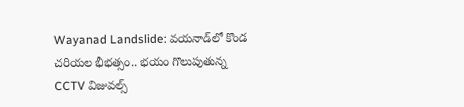Wayanad Landslide: వయనాడ్‌లో కొండ చరియల భీభత్సం.. భయం గొలుపుతున్న CCTV విజువల్స్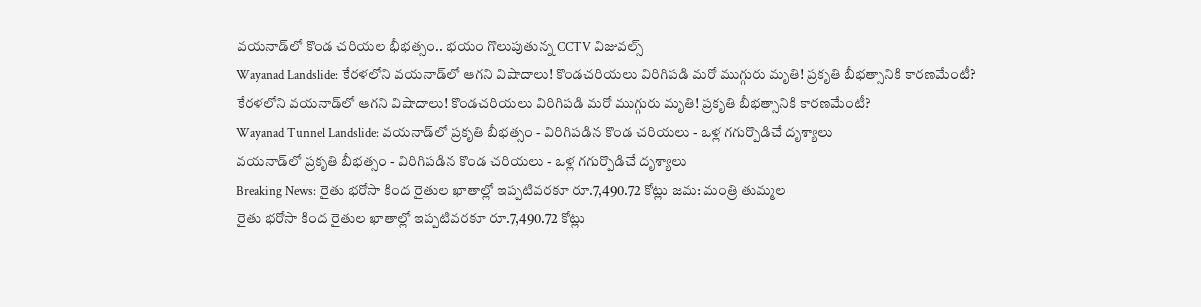వయనాడ్‌లో కొండ చరియల భీభత్సం.. భయం గొలుపుతున్న CCTV విజువల్స్
Wayanad Landslide: కేరళలోని వయనాడ్‌లో ఆగని విషాదాలు! కొండచరియలు విరిగిపడి మరో ముగ్గురు మృతి! ప్రకృతి బీభత్సానికి కారణమేంటీ?
కేరళలోని వయనాడ్‌లో ఆగని విషాదాలు! కొండచరియలు విరిగిపడి మరో ముగ్గురు మృతి! ప్రకృతి బీభత్సానికి కారణమేంటీ?
Wayanad Tunnel Landslide: వయనాడ్‌లో ప్రకృతి బీభత్సం - విరిగిపడిన కొండ చరియలు - ఒళ్ల గగుర్పొడిచే దృశ్యాలు
వయనాడ్‌లో ప్రకృతి బీభత్సం - విరిగిపడిన కొండ చరియలు - ఒళ్ల గగుర్పొడిచే దృశ్యాలు
Breaking News: రైతు భరోసా కింద రైతుల ఖాతాల్లో ఇప్పటివరకూ రూ.7,490.72 కోట్లు జమ: మంత్రి తుమ్మల
రైతు భరోసా కింద రైతుల ఖాతాల్లో ఇప్పటివరకూ రూ.7,490.72 కోట్లు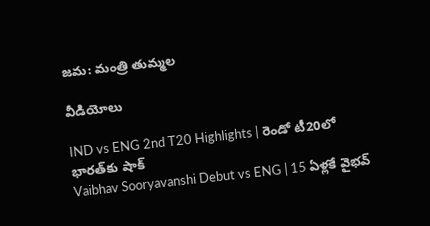జమ: మంత్రి తుమ్మల

వీడియోలు

IND vs ENG 2nd T20 Highlights | రెండో టీ20లో భారత్‌కు షాక్
Vaibhav Sooryavanshi Debut vs ENG | 15 ఏళ్లకే వైభవ్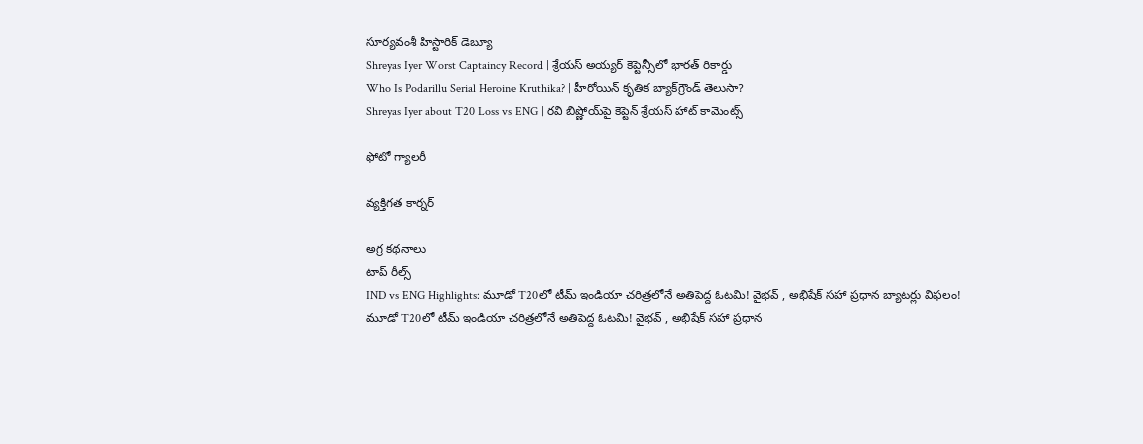సూర్యవంశీ హిస్టారిక్ డెబ్యూ
Shreyas Iyer Worst Captaincy Record | శ్రేయస్ అయ్యర్ కెప్టెన్సీలో భారత్ రికార్డు
Who Is Podarillu Serial Heroine Kruthika? | హీరోయిన్ కృతిక బ్యాక్‌గ్రౌండ్ తెలుసా?
Shreyas Iyer about T20 Loss vs ENG | రవి బిష్ణోయ్‌పై కెప్టెన్ శ్రేయస్ హాట్ కామెంట్స్

ఫోటో గ్యాలరీ

వ్యక్తిగత కార్నర్

అగ్ర కథనాలు
టాప్ రీల్స్
IND vs ENG Highlights: మూడో T20లో టీమ్ ఇండియా చరిత్రలోనే అతిపెద్ద ఓటమి! వైభవ్ , అభిషేక్ సహా ప్రధాన బ్యాటర్లు విఫలం!
మూడో T20లో టీమ్ ఇండియా చరిత్రలోనే అతిపెద్ద ఓటమి! వైభవ్ , అభిషేక్ సహా ప్రధాన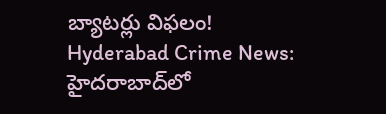బ్యాటర్లు విఫలం!
Hyderabad Crime News: హైదరాబాద్‌లో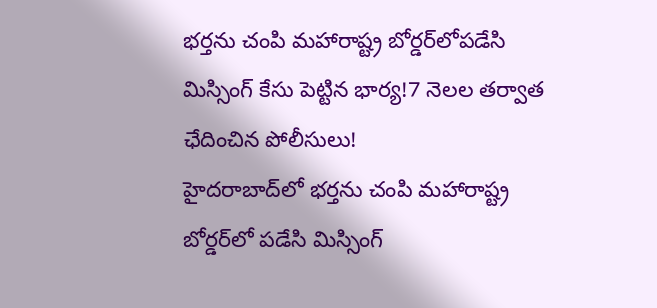భర్తను చంపి మహారాష్ట్ర బోర్డర్‌లోపడేసి మిస్సింగ్ కేసు పెట్టిన భార్య!7 నెలల తర్వాత ఛేదించిన పోలీసులు!
హైదరాబాద్‌లో భర్తను చంపి మహారాష్ట్ర బోర్డర్‌లో పడేసి మిస్సింగ్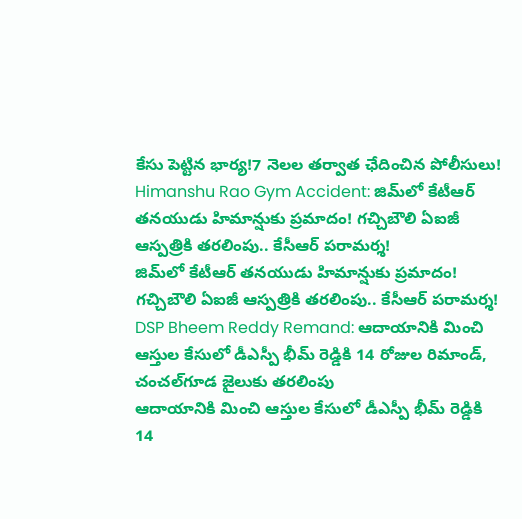కేసు పెట్టిన భార్య!7 నెలల తర్వాత ఛేదించిన పోలీసులు!
Himanshu Rao Gym Accident: జిమ్‌లో కేటీఆర్ తనయుడు హిమాన్షుకు ప్రమాదం! గచ్చిబౌలి ఏఐజీ ఆస్పత్రికి తరలింపు.. కేసీఆర్ పరామర్శ!
జిమ్‌లో కేటీఆర్ తనయుడు హిమాన్షుకు ప్రమాదం! గచ్చిబౌలి ఏఐజీ ఆస్పత్రికి తరలింపు.. కేసీఆర్ పరామర్శ!
DSP Bheem Reddy Remand: ఆదాయానికి మించి ఆస్తుల కేసులో డీఎస్పీ భీమ్ రెడ్డికి 14 రోజుల రిమాండ్‌, చంచల్‌గూడ జైలుకు తరలింపు
ఆదాయానికి మించి ఆస్తుల కేసులో డీఎస్పీ భీమ్ రెడ్డికి 14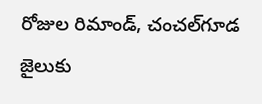రోజుల రిమాండ్‌, చంచల్‌గూడ జైలుకు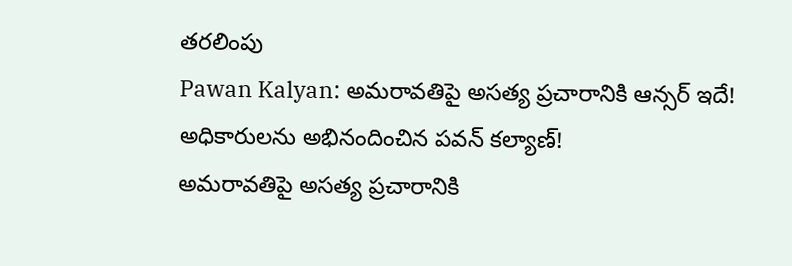తరలింపు
Pawan Kalyan: అమరావతిపై అసత్య ప్రచారానికి ఆన్సర్‌ ఇదే! అధికారులను అభినందించిన పవన్ కల్యాణ్!
అమరావతిపై అసత్య ప్రచారానికి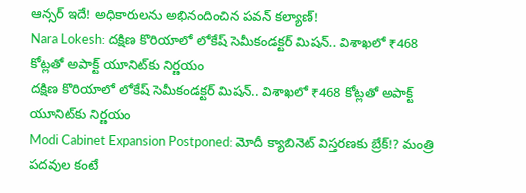ఆన్సర్‌ ఇదే! అధికారులను అభినందించిన పవన్ కల్యాణ్!
Nara Lokesh: దక్షిణ కొరియాలో లోకేష్ సెమీకండక్టర్ మిషన్.. విశాఖలో ₹468 కోట్లతో అపాక్ట్ యూనిట్‌కు నిర్ణయం
దక్షిణ కొరియాలో లోకేష్ సెమీకండక్టర్ మిషన్.. విశాఖలో ₹468 కోట్లతో అపాక్ట్ యూనిట్‌కు నిర్ణయం
Modi Cabinet Expansion Postponed: మోదీ క్యాబినెట్ విస్తరణకు బ్రేక్!? మంత్రి పదవుల కంటే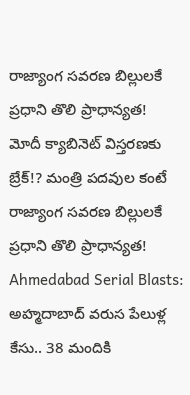రాజ్యాంగ సవరణ బిల్లులకే ప్రధాని తొలి ప్రాధాన్యత!
మోదీ క్యాబినెట్ విస్తరణకు బ్రేక్!? మంత్రి పదవుల కంటే రాజ్యాంగ సవరణ బిల్లులకే ప్రధాని తొలి ప్రాధాన్యత!
Ahmedabad Serial Blasts: అహ్మదాబాద్ వరుస పేలుళ్ల కేసు.. 38 మందికి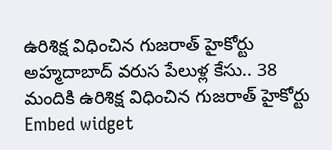ఉరిశిక్ష విధించిన గుజరాత్ హైకోర్టు
అహ్మదాబాద్ వరుస పేలుళ్ల కేసు.. 38 మందికి ఉరిశిక్ష విధించిన గుజరాత్ హైకోర్టు
Embed widget